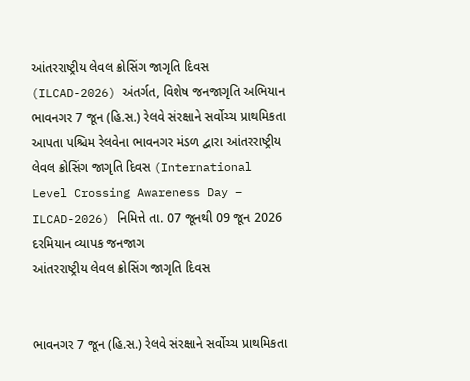આંતરરાષ્ટ્રીય લેવલ ક્રોસિંગ જાગૃતિ દિવસ (ILCAD-2026) અંતર્ગત, વિશેષ જનજાગૃતિ અભિયાન
ભાવનગર 7 જૂન (હિ.સ.) રેલવે સંરક્ષાને સર્વોચ્ચ પ્રાથમિકતા આપતા પશ્ચિમ રેલવેના ભાવનગર મંડળ દ્વારા આંતરરાષ્ટ્રીય લેવલ ક્રોસિંગ જાગૃતિ દિવસ (International Level Crossing Awareness Day – ILCAD-2026) નિમિત્તે તા. 07 જૂનથી 09 જૂન 2026 દરમિયાન વ્યાપક જનજાગ
આંતરરાષ્ટ્રીય લેવલ ક્રોસિંગ જાગૃતિ દિવસ


ભાવનગર 7 જૂન (હિ.સ.) રેલવે સંરક્ષાને સર્વોચ્ચ પ્રાથમિકતા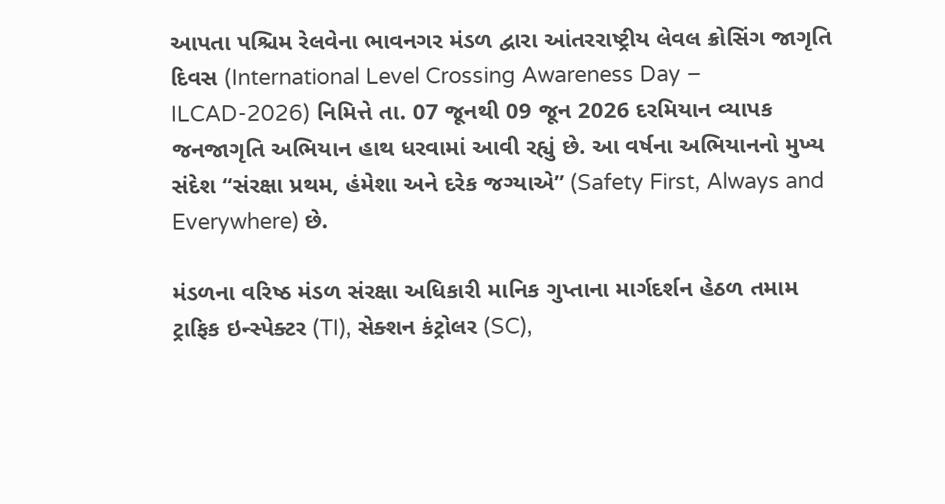આપતા પશ્ચિમ રેલવેના ભાવનગર મંડળ દ્વારા આંતરરાષ્ટ્રીય લેવલ ક્રોસિંગ જાગૃતિ દિવસ (International Level Crossing Awareness Day – ILCAD-2026) નિમિત્તે તા. 07 જૂનથી 09 જૂન 2026 દરમિયાન વ્યાપક જનજાગૃતિ અભિયાન હાથ ધરવામાં આવી રહ્યું છે. આ વર્ષના અભિયાનનો મુખ્ય સંદેશ “સંરક્ષા પ્રથમ, હંમેશા અને દરેક જગ્યાએ” (Safety First, Always and Everywhere) છે.

મંડળના વરિષ્ઠ મંડળ સંરક્ષા અધિકારી માનિક ગુપ્તાના માર્ગદર્શન હેઠળ તમામ ટ્રાફિક ઇન્સ્પેક્ટર (TI), સેક્શન કંટ્રોલર (SC),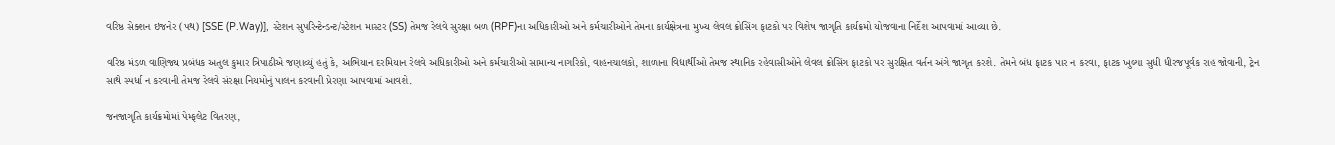વરિષ્ઠ સેક્શન ઇજનેર (પથ) [SSE (P.Way)], સ્ટેશન સુપરિન્ટેન્ડન્ટ/સ્ટેશન માસ્ટર (SS) તેમજ રેલવે સુરક્ષા બળ (RPF)ના અધિકારીઓ અને કર્મચારીઓને તેમના કાર્યક્ષેત્રના મુખ્ય લેવલ ક્રોસિંગ ફાટકો પર વિશેષ જાગૃતિ કાર્યક્રમો યોજવાના નિર્દેશ આપવામાં આવ્યા છે.

વરિષ્ઠ મંડળ વાણિજ્ય પ્રબંધક અતુલ કુમાર ત્રિપાઠીએ જણાવ્યું હતું કે, અભિયાન દરમિયાન રેલવે અધિકારીઓ અને કર્મચારીઓ સામાન્ય નાગરિકો, વાહનચાલકો, શાળાના વિદ્યાર્થીઓ તેમજ સ્થાનિક રહેવાસીઓને લેવલ ક્રોસિંગ ફાટકો પર સુરક્ષિત વર્તન અંગે જાગૃત કરશે. તેમને બંધ ફાટક પાર ન કરવા, ફાટક ખુલ્યા સુધી ધીરજપૂર્વક રાહ જોવાની, ટ્રેન સાથે સ્પર્ધા ન કરવાની તેમજ રેલવે સંરક્ષા નિયમોનું પાલન કરવાની પ્રેરણા આપવામાં આવશે.

જનજાગૃતિ કાર્યક્રમોમાં પેમ્ફલેટ વિતરણ,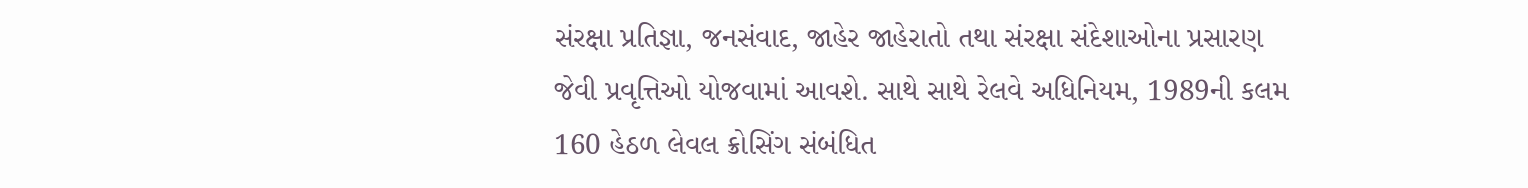સંરક્ષા પ્રતિજ્ઞા, જનસંવાદ, જાહેર જાહેરાતો તથા સંરક્ષા સંદેશાઓના પ્રસારણ જેવી પ્રવૃત્તિઓ યોજવામાં આવશે. સાથે સાથે રેલવે અધિનિયમ, 1989ની કલમ 160 હેઠળ લેવલ ક્રોસિંગ સંબંધિત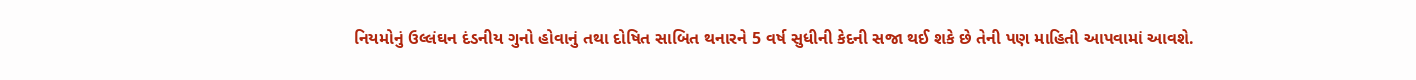નિયમોનું ઉલ્લંઘન દંડનીય ગુનો હોવાનું તથા દોષિત સાબિત થનારને 5 વર્ષ સુધીની કેદની સજા થઈ શકે છે તેની પણ માહિતી આપવામાં આવશે.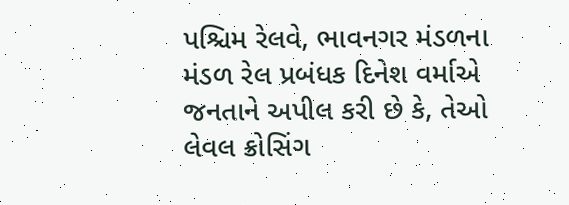પશ્ચિમ રેલવે, ભાવનગર મંડળના મંડળ રેલ પ્રબંધક દિનેશ વર્માએ જનતાને અપીલ કરી છે કે, તેઓ લેવલ ક્રોસિંગ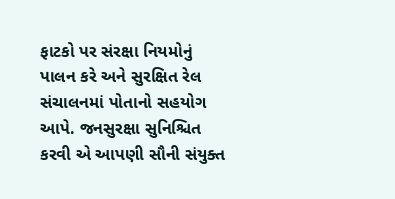ફાટકો પર સંરક્ષા નિયમોનું પાલન કરે અને સુરક્ષિત રેલ સંચાલનમાં પોતાનો સહયોગ આપે. જનસુરક્ષા સુનિશ્ચિત કરવી એ આપણી સૌની સંયુક્ત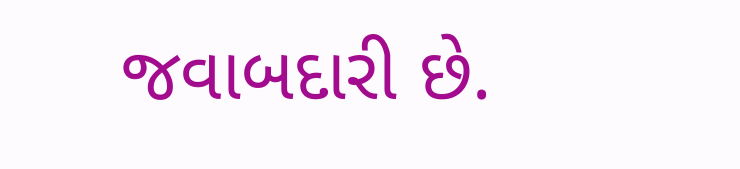જવાબદારી છે.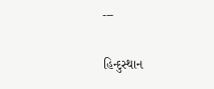---

હિન્દુસ્થાન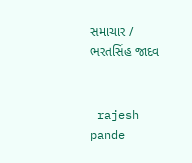સમાચાર / ભરતસિંહ જાદવ


 rajesh pande